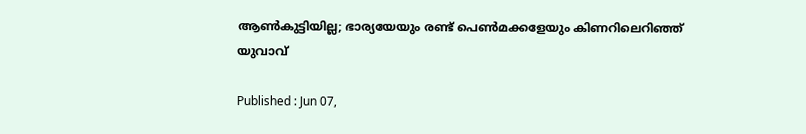ആണ്‍കുട്ടിയില്ല; ഭാര്യയേയും രണ്ട് പെണ്‍മക്കളേയും കിണറിലെറിഞ്ഞ് യുവാവ്

Published : Jun 07,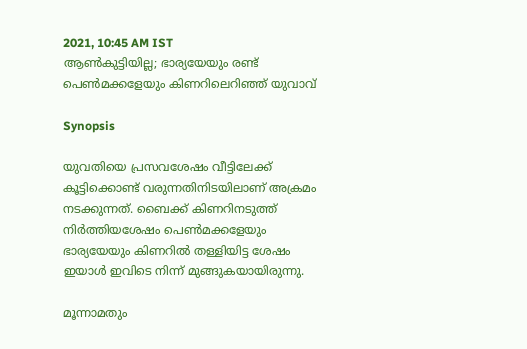2021, 10:45 AM IST
ആണ്‍കുട്ടിയില്ല; ഭാര്യയേയും രണ്ട് പെണ്‍മക്കളേയും കിണറിലെറിഞ്ഞ് യുവാവ്

Synopsis

യുവതിയെ പ്രസവശേഷം വീട്ടിലേക്ക് കൂട്ടിക്കൊണ്ട് വരുന്നതിനിടയിലാണ് അക്രമം നടക്കുന്നത്. ബൈക്ക് കിണറിനടുത്ത് നിര്‍ത്തിയശേഷം പെണ്‍മക്കളേയും ഭാര്യയേയും കിണറില്‍ തള്ളിയിട്ട ശേഷം ഇയാള്‍ ഇവിടെ നിന്ന് മുങ്ങുകയായിരുന്നു.

മൂന്നാമതും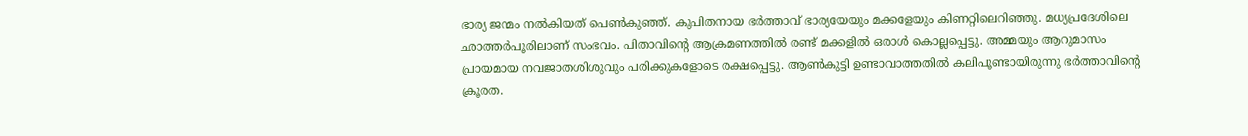ഭാര്യ ജന്മം നല്‍കിയത് പെണ്‍കുഞ്ഞ്. കുപിതനായ ഭര്‍ത്താവ് ഭാര്യയേയും മക്കളേയും കിണറ്റിലെറിഞ്ഞു. മധ്യപ്രദേശിലെ ഛാത്തര്‍പൂരിലാണ് സംഭവം. പിതാവിന്‍റെ ആക്രമണത്തില്‍ രണ്ട് മക്കളില്‍ ഒരാള്‍ കൊല്ലപ്പെട്ടു. അമ്മയും ആറുമാസം പ്രായമായ നവജാതശിശുവും പരിക്കുകളോടെ രക്ഷപ്പെട്ടു. ആണ്‍കുട്ടി ഉണ്ടാവാത്തതില്‍ കലിപൂണ്ടായിരുന്നു ഭര്‍ത്താവിന്‍റെ ക്രൂരത.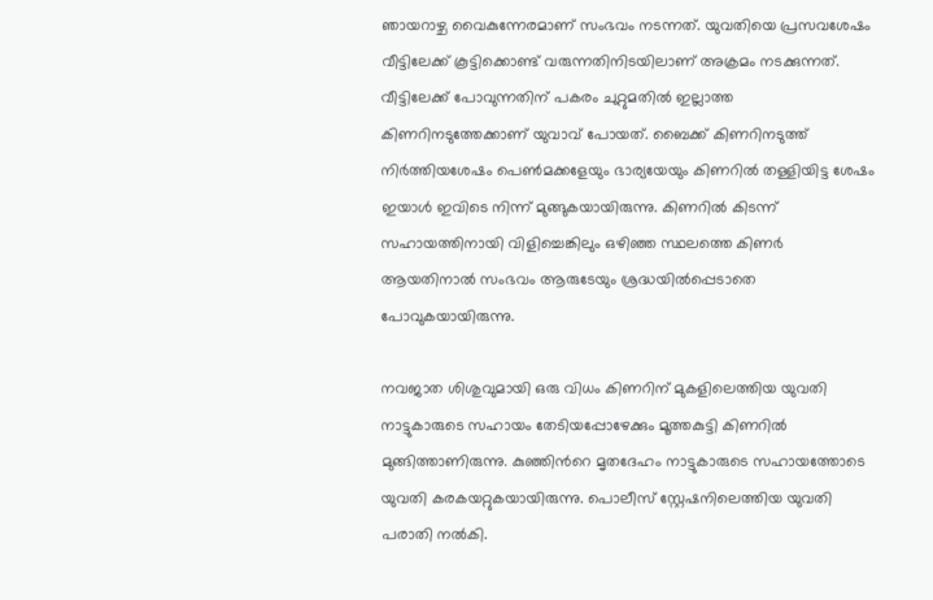ഞായറാഴ്ച വൈകുന്നേരമാണ് സംഭവം നടന്നത്. യുവതിയെ പ്രസവശേഷം വീട്ടിലേക്ക് കൂട്ടിക്കൊണ്ട് വരുന്നതിനിടയിലാണ് അക്രമം നടക്കുന്നത്. വീട്ടിലേക്ക് പോവുന്നതിന് പകരം ചുറ്റുമതില്‍ ഇല്ലാത്ത കിണറിനടുത്തേക്കാണ് യുവാവ് പോയത്. ബൈക്ക് കിണറിനടുത്ത് നിര്‍ത്തിയശേഷം പെണ്‍മക്കളേയും ഭാര്യയേയും കിണറില്‍ തള്ളിയിട്ട ശേഷം ഇയാള്‍ ഇവിടെ നിന്ന് മുങ്ങുകയായിരുന്നു. കിണറില്‍ കിടന്ന് സഹായത്തിനായി വിളിച്ചെങ്കിലും ഒഴിഞ്ഞ സ്ഥലത്തെ കിണര്‍ ആയതിനാല്‍ സംഭവം ആരുടേയും ശ്രദ്ധയില്‍പ്പെടാതെ പോവുകയായിരുന്നു.

നവജാത ശിശുവുമായി ഒരു വിധം കിണറിന് മുകളിലെത്തിയ യുവതി നാട്ടുകാരുടെ സഹായം തേടിയപ്പോഴേക്കും മൂത്തകുട്ടി കിണറില്‍ മുങ്ങിത്താണിരുന്നു. കുഞ്ഞിന്‍റെ മൃതദേഹം നാട്ടുകാരുടെ സഹായത്തോടെ യുവതി കരകയറ്റുകയായിരുന്നു. പൊലീസ് സ്റ്റേഷനിലെത്തിയ യുവതി പരാതി നല്‍കി.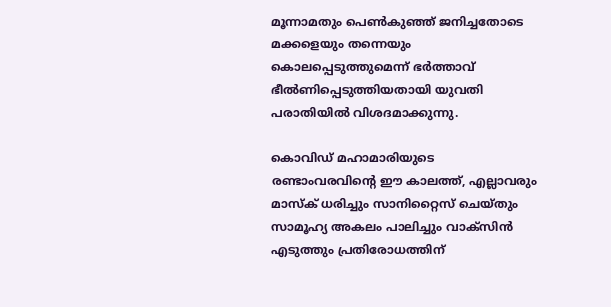മൂന്നാമതും പെണ്‍കുഞ്ഞ് ജനിച്ചതോടെ മക്കളെയും തന്നെയും കൊലപ്പെടുത്തുമെന്ന് ഭര്‍ത്താവ് ഭീൽണിപ്പെടുത്തിയതായി യുവതി പരാതിയില്‍ വിശദമാക്കുന്നു.

കൊവിഡ് മഹാമാരിയുടെ രണ്ടാംവരവിന്റെ ഈ കാലത്ത്, എല്ലാവരും മാസ്‌ക് ധരിച്ചും സാനിറ്റൈസ് ചെയ്തും സാമൂഹ്യ അകലം പാലിച്ചും വാക്‌സിന്‍ എടുത്തും പ്രതിരോധത്തിന്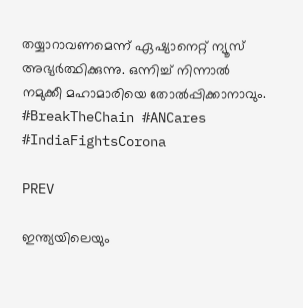തയ്യാറാവണമെന്ന് ഏഷ്യാനെറ്റ് ന്യൂസ് അഭ്യര്‍ത്ഥിക്കുന്നു. ഒന്നിച്ച് നിന്നാല്‍ നമുക്കീ മഹാമാരിയെ തോല്‍പ്പിക്കാനാവും. #BreakTheChain #ANCares #IndiaFightsCorona

PREV

ഇന്ത്യയിലെയും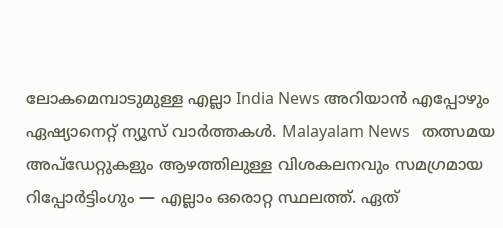ലോകമെമ്പാടുമുള്ള എല്ലാ India News അറിയാൻ എപ്പോഴും ഏഷ്യാനെറ്റ് ന്യൂസ് വാർത്തകൾ. Malayalam News   തത്സമയ അപ്‌ഡേറ്റുകളും ആഴത്തിലുള്ള വിശകലനവും സമഗ്രമായ റിപ്പോർട്ടിംഗും — എല്ലാം ഒരൊറ്റ സ്ഥലത്ത്. ഏത്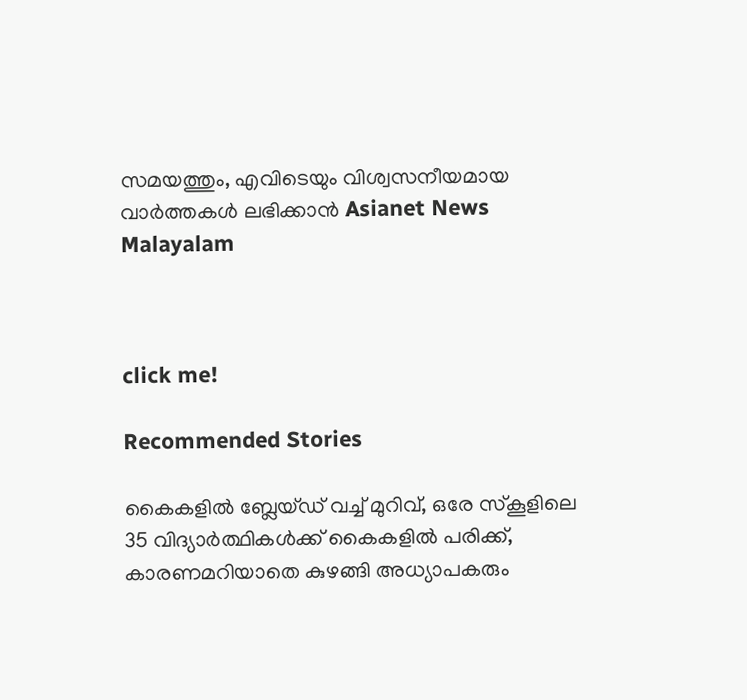സമയത്തും, എവിടെയും വിശ്വസനീയമായ വാർത്തകൾ ലഭിക്കാൻ Asianet News Malayalam



click me!

Recommended Stories

കൈകളിൽ ബ്ലേയ്ഡ് വച്ച് മുറിവ്, ഒരേ സ്കൂളിലെ 35 വിദ്യാർത്ഥികൾക്ക് കൈകളിൽ പരിക്ക്, കാരണമറിയാതെ കുഴങ്ങി അധ്യാപകരും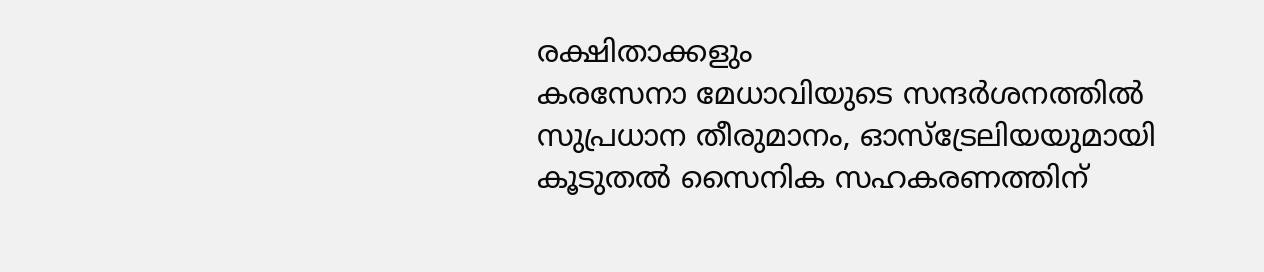രക്ഷിതാക്കളും
കരസേനാ മേധാവിയുടെ സന്ദർശനത്തിൽ സുപ്രധാന തീരുമാനം, ഓസ്ട്രേലിയയുമായി കൂടുതൽ സൈനിക സഹകരണത്തിന്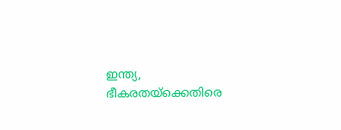ഇന്ത്യ, ഭീകരതയ്ക്കെതിരെ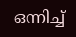ഒന്നിച്ച്